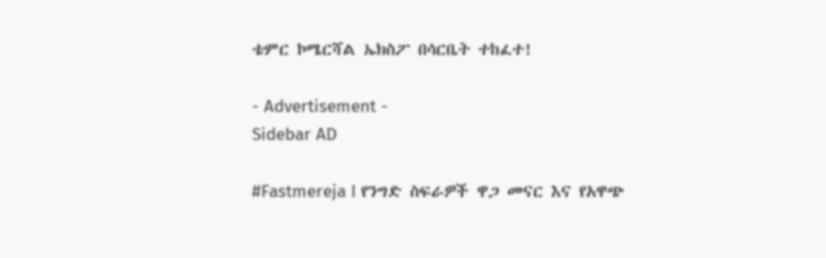ቴምር ኮሜርሻል ኤክስፖ በሳርቤት ተከፈተ!

- Advertisement -
Sidebar AD

#Fastmereja I የንግድ ስፍራዎች ዋጋ መናር እና የአዋጭ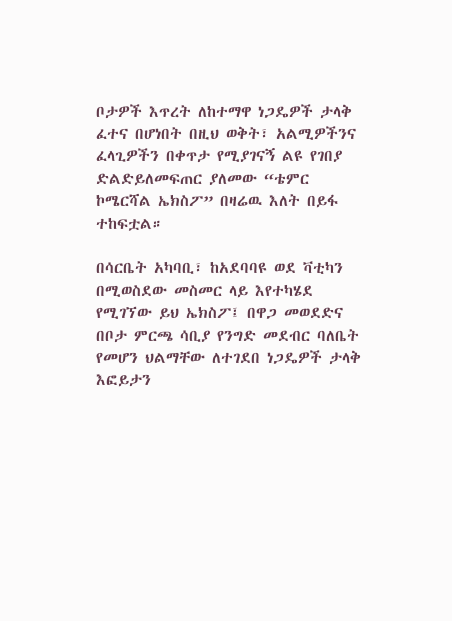ቦታዎች እጥረት ለከተማዋ ነጋዴዎች ታላቅ ፈተና በሆነበት በዚህ ወቅት፣ አልሚዎችንና ፈላጊዎችን በቀጥታ የሚያገናኝ ልዩ የገበያ ድልድይለመፍጠር ያለመው “ቴምር ኮሜርሻል ኤክስፖ” በዛሬዉ እለት በይፋ ተከፍቷል።

በሳርቤት አካባቢ፣ ከአደባባዩ ወደ ቫቲካን በሚወስደው መስመር ላይ እየተካሄደ የሚገኘው ይህ ኤክስፖ፤ በዋጋ መወደድና በቦታ ምርጫ ሳቢያ የንግድ መደብር ባለቤት የመሆን ህልማቸው ለተገደበ ነጋዴዎች ታላቅ እፎይታን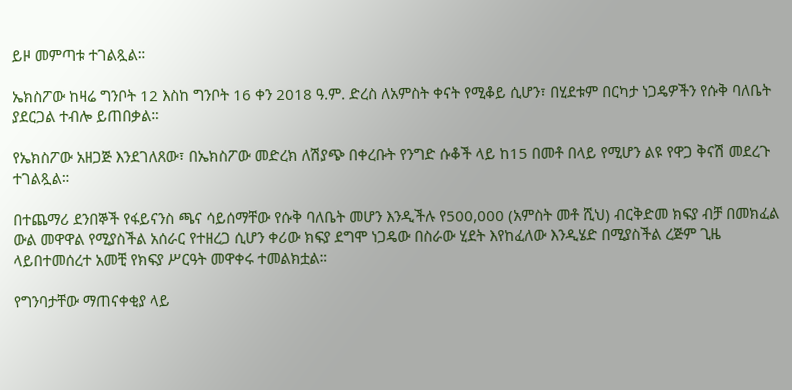ይዞ መምጣቱ ተገልጿል።

ኤክስፖው ከዛሬ ግንቦት 12 እስከ ግንቦት 16 ቀን 2018 ዓ.ም. ድረስ ለአምስት ቀናት የሚቆይ ሲሆን፣ በሂደቱም በርካታ ነጋዴዎችን የሱቅ ባለቤት ያደርጋል ተብሎ ይጠበቃል።

የኤክስፖው አዘጋጅ እንደገለጸው፣ በኤክስፖው መድረክ ለሽያጭ በቀረቡት የንግድ ሱቆች ላይ ከ15 በመቶ በላይ የሚሆን ልዩ የዋጋ ቅናሽ መደረጉ ተገልጿል።

በተጨማሪ ደንበኞች የፋይናንስ ጫና ሳይሰማቸው የሱቅ ባለቤት መሆን እንዲችሉ የ500,000 (አምስት መቶ ሺህ) ብርቅድመ ክፍያ ብቻ በመክፈል ውል መዋዋል የሚያስችል አሰራር የተዘረጋ ሲሆን ቀሪው ክፍያ ደግሞ ነጋዴው በስራው ሂደት እየከፈለው እንዲሄድ በሚያስችል ረጅም ጊዜ ላይበተመሰረተ አመቺ የክፍያ ሥርዓት መዋቀሩ ተመልክቷል።

የግንባታቸው ማጠናቀቂያ ላይ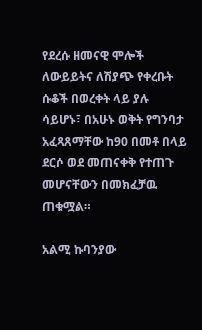የደረሱ ዘመናዊ ሞሎች ለውይይትና ለሽያጭ የቀረቡት ሱቆች በወረቀት ላይ ያሉ ሳይሆኑ፣ በአሁኑ ወቅት የግንባታ አፈጻጸማቸው ከ90 በመቶ በላይ ደርሶ ወደ መጠናቀቅ የተጠጉ መሆናቸውን በመክፈቻዉ ጠቁሟል።

አልሚ ኩባንያው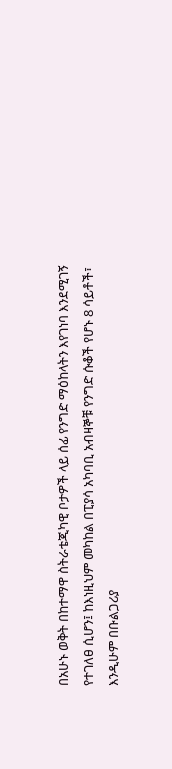በአሁኑ ወቅት በከተማዋ ስትራቴጂካዊ ቦታዎች ላይ ሰፊ የንግድ ማዕከላትን እየገነባ እንደሚገኝ የተገለፀ ሲሆን፤ ከእነዚህም መካከል በፒያሳ አካባቢ አብዛኞቹ የንግድ ሱቆች የሆኑ 8 ሳይቶች፣ እንዲሁም በቡልጋሪያ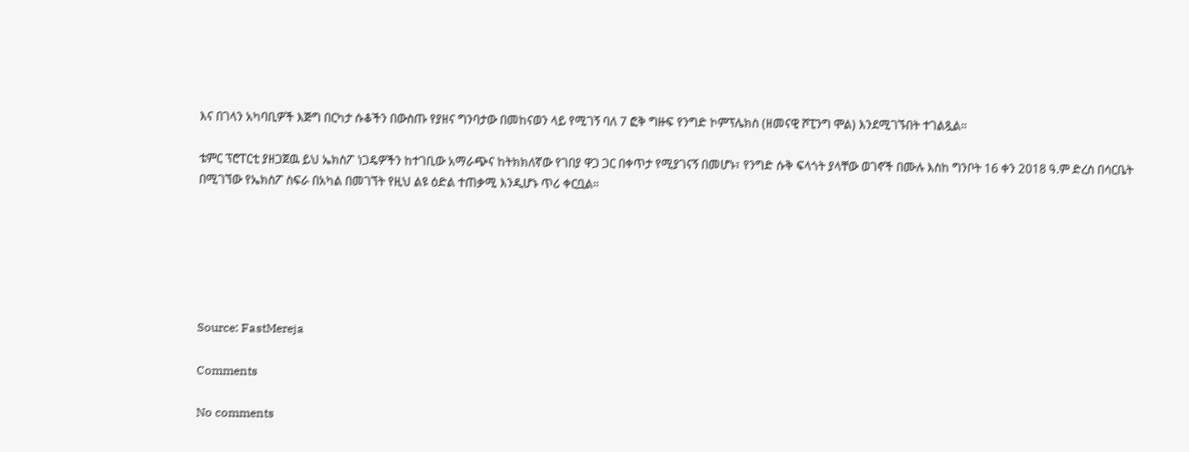እና በገላን አካባቢዎች እጅግ በርካታ ሱቆችን በውስጡ የያዘና ግንባታው በመከናወን ላይ የሚገኝ ባለ 7 ፎቅ ግዙፍ የንግድ ኮምፕሌክስ (ዘመናዊ ሾፒንግ ሞል) እንደሚገኙበት ተገልጿል።

ቴምር ፕሮፐርቲ ያዘጋጀዉ ይህ ኤክስፖ ነጋዴዎችን ከተገቢው አማራጭና ከትክክለኛው የገበያ ዋጋ ጋር በቀጥታ የሚያገናኝ በመሆኑ፣ የንግድ ሱቅ ፍላጎት ያላቸው ወገኖች በሙሉ እስከ ግንቦት 16 ቀን 2018 ዓ.ም ድረስ በሳርቤት በሚገኘው የኤክስፖ ስፍራ በአካል በመገኘት የዚህ ልዩ ዕድል ተጠቃሚ እንዲሆኑ ጥሪ ቀርቧል።






Source: FastMereja

Comments

No comments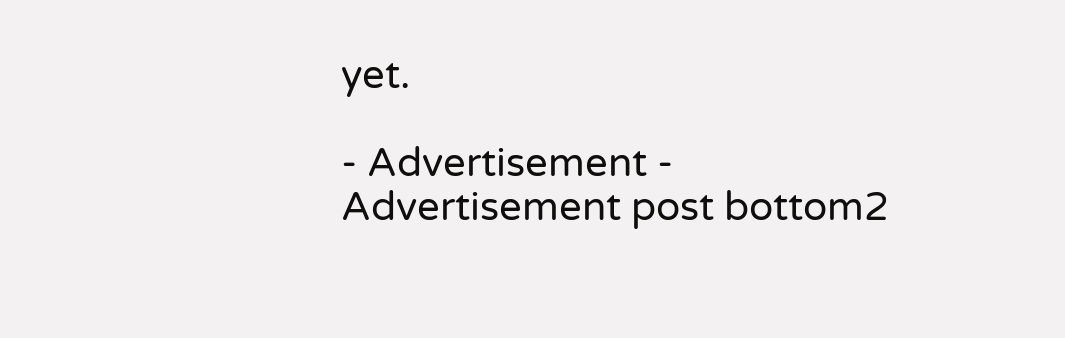yet.

- Advertisement -
Advertisement post bottom2